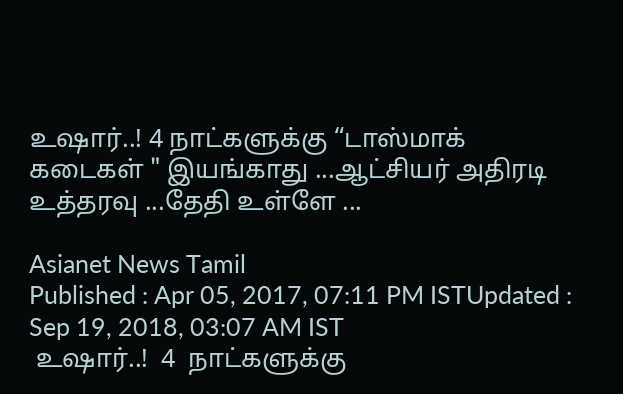உஷார்..! 4 நாட்களுக்கு “டாஸ்மாக் கடைகள் " இயங்காது ...ஆட்சியர் அதிரடி உத்தரவு ...தேதி உள்ளே ...

Asianet News Tamil
Published : Apr 05, 2017, 07:11 PM ISTUpdated : Sep 19, 2018, 03:07 AM IST
 உஷார்..!  4  நாட்களுக்கு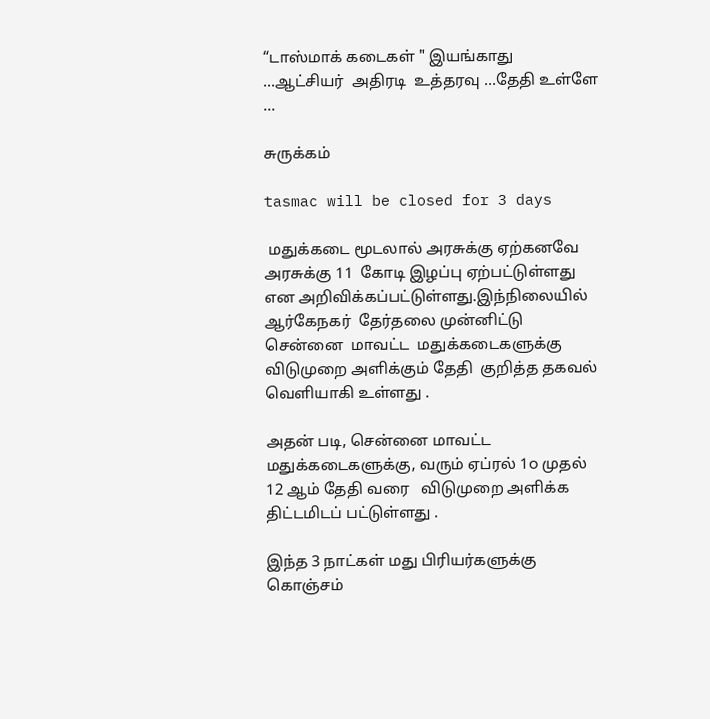“டாஸ்மாக் கடைகள் " இயங்காது ...ஆட்சியர்  அதிரடி  உத்தரவு ...தேதி உள்ளே ...

சுருக்கம்

tasmac will be closed for 3 days

 மதுக்கடை மூடலால் அரசுக்கு ஏற்கனவே  அரசுக்கு 11  கோடி இழப்பு ஏற்பட்டுள்ளது என அறிவிக்கப்பட்டுள்ளது.இந்நிலையில்  ஆர்கேநகர்  தேர்தலை முன்னிட்டு  சென்னை  மாவட்ட  மதுக்கடைகளுக்கு  விடுமுறை அளிக்கும் தேதி  குறித்த தகவல்  வெளியாகி உள்ளது .

அதன் படி, சென்னை மாவட்ட மதுக்கடைகளுக்கு, வரும் ஏப்ரல் 1௦ முதல் 12 ஆம் தேதி வரை   விடுமுறை அளிக்க திட்டமிடப் பட்டுள்ளது .

இந்த 3 நாட்கள் மது பிரியர்களுக்கு  கொஞ்சம்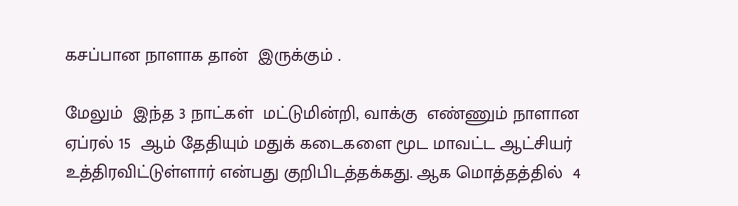கசப்பான நாளாக தான்  இருக்கும் .

மேலும்  இந்த 3 நாட்கள்  மட்டுமின்றி, வாக்கு  எண்ணும் நாளான  ஏப்ரல் 15  ஆம் தேதியும் மதுக் கடைகளை மூட மாவட்ட ஆட்சியர் உத்திரவிட்டுள்ளார் என்பது குறிபிடத்தக்கது. ஆக மொத்தத்தில்  4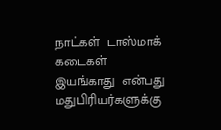நாட்கள்  டாஸ்மாக்  கடைகள்  இயங்காது  என்பது மதுபிரியர்களுக்கு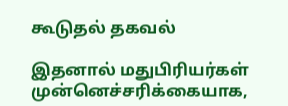கூடுதல் தகவல்

இதனால் மதுபிரியர்கள் முன்னெச்சரிக்கையாக,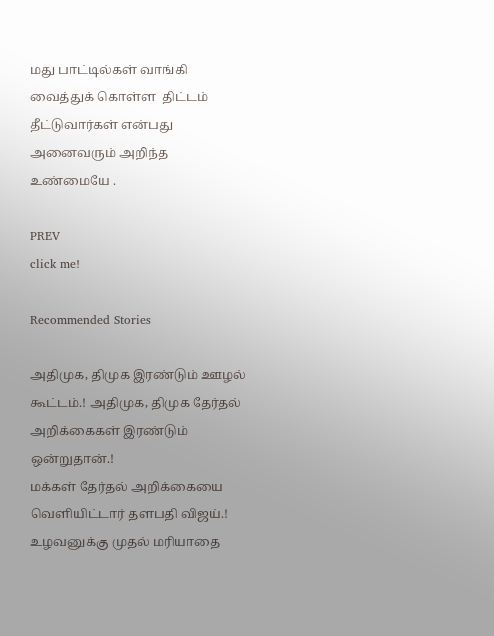மது பாட்டில்கள் வாங்கி வைத்துக் கொள்ள  திட்டம்  தீட்டுவார்கள் என்பது அனைவரும் அறிந்த  உண்மையே .

PREV
click me!

Recommended Stories

அதிமுக, திமுக இரண்டும் ஊழல் கூட்டம்.! அதிமுக, திமுக தேர்தல் அறிக்கைகள் இரண்டும் ஒன்றுதான்.!
மக்கள் தேர்தல் அறிக்கையை வெளியிட்டார் தளபதி விஜய்.! உழவனுக்கு முதல் மரியாதை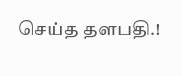செய்த தளபதி.!